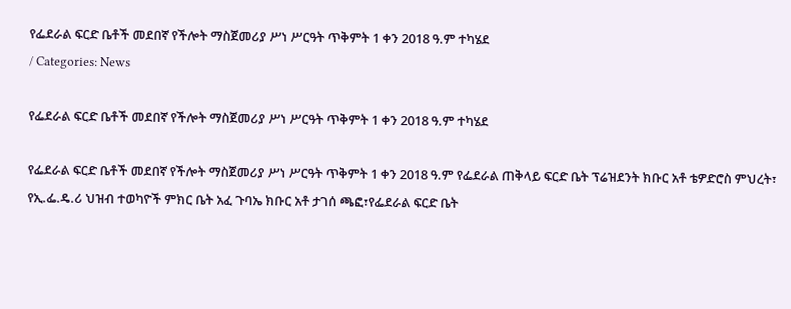የፌደራል ፍርድ ቤቶች መደበኛ የችሎት ማስጀመሪያ ሥነ ሥርዓት ጥቅምት 1 ቀን 2018 ዓ.ም ተካሄደ
/ Categories: News

የፌደራል ፍርድ ቤቶች መደበኛ የችሎት ማስጀመሪያ ሥነ ሥርዓት ጥቅምት 1 ቀን 2018 ዓ.ም ተካሄደ

የፌደራል ፍርድ ቤቶች መደበኛ የችሎት ማስጀመሪያ ሥነ ሥርዓት ጥቅምት 1 ቀን 2018 ዓ.ም የፌደራል ጠቅላይ ፍርድ ቤት ፕሬዝደንት ክቡር አቶ ቴዎድሮስ ምህረት፣ የኢ.ፌ.ዴ.ሪ ህዝብ ተወካዮች ምክር ቤት አፈ ጉባኤ ክቡር አቶ ታገሰ ጫፎ፣የፌደራል ፍርድ ቤት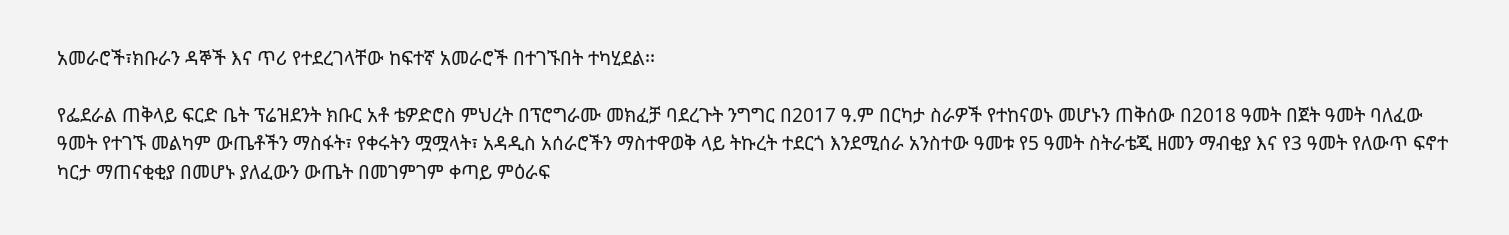አመራሮች፣ክቡራን ዳኞች እና ጥሪ የተደረገላቸው ከፍተኛ አመራሮች በተገኙበት ተካሂደል፡፡

የፌደራል ጠቅላይ ፍርድ ቤት ፕሬዝደንት ክቡር አቶ ቴዎድሮስ ምህረት በፕሮግራሙ መክፈቻ ባደረጉት ንግግር በ2017 ዓ.ም በርካታ ስራዎች የተከናወኑ መሆኑን ጠቅሰው በ2018 ዓመት በጀት ዓመት ባለፈው ዓመት የተገኙ መልካም ውጤቶችን ማስፋት፣ የቀሩትን ሟሟላት፣ አዳዲስ አሰራሮችን ማስተዋወቅ ላይ ትኩረት ተደርጎ እንደሚሰራ አንስተው ዓመቱ የ5 ዓመት ስትራቴጂ ዘመን ማብቂያ እና የ3 ዓመት የለውጥ ፍኖተ ካርታ ማጠናቂቂያ በመሆኑ ያለፈውን ውጤት በመገምገም ቀጣይ ምዕራፍ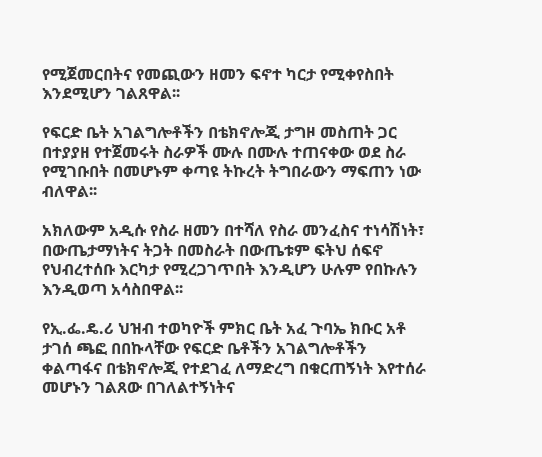የሚጀመርበትና የመጪውን ዘመን ፍኖተ ካርታ የሚቀየስበት እንደሚሆን ገልጸዋል፡፡

የፍርድ ቤት አገልግሎቶችን በቴክኖሎጂ ታግዞ መስጠት ጋር በተያያዘ የተጀመሩት ስራዎች ሙሉ በሙሉ ተጠናቀው ወደ ስራ የሚገቡበት በመሆኑም ቀጣዩ ትኩረት ትግበራውን ማፍጠን ነው ብለዋል፡፡

አክለውም አዲሱ የስራ ዘመን በተሻለ የስራ መንፈስና ተነሳሽነት፣ በውጤታማነትና ትጋት በመስራት በውጤቱም ፍትህ ሰፍኖ የህብረተሰቡ እርካታ የሚረጋገጥበት እንዲሆን ሁሉም የበኩሉን እንዲወጣ አሳስበዋል፡፡

የኢ.ፌ.ዴ.ሪ ህዝብ ተወካዮች ምክር ቤት አፈ ጉባኤ ክቡር አቶ ታገሰ ጫፎ በበኩላቸው የፍርድ ቤቶችን አገልግሎቶችን ቀልጣፋና በቴክኖሎጂ የተደገፈ ለማድረግ በቁርጠኝነት እየተሰራ መሆኑን ገልጸው በገለልተኝነትና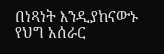በነጻነት እንዲያከናውኑ የህግ አሰራር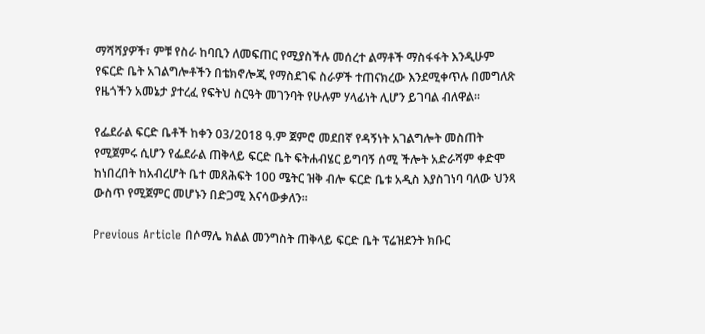ማሻሻያዎች፣ ምቹ የስራ ከባቢን ለመፍጠር የሚያስችሉ መሰረተ ልማቶች ማስፋፋት እንዲሁም የፍርድ ቤት አገልግሎቶችን በቴክኖሎጂ የማስደገፍ ስራዎች ተጠናክረው እንደሚቀጥሉ በመግለጽ የዜጎችን አመኔታ ያተረፈ የፍትህ ስርዓት መገንባት የሁሉም ሃላፊነት ሊሆን ይገባል ብለዋል፡፡

የፌደራል ፍርድ ቤቶች ከቀን 03/2018 ዓ.ም ጀምሮ መደበኛ የዳኝነት አገልግሎት መስጠት የሚጀምሩ ሲሆን የፌደራል ጠቅላይ ፍርድ ቤት ፍትሐብሄር ይግባኝ ሰሚ ችሎት አድራሻም ቀድሞ ከነበረበት ከአብረሆት ቤተ መጸሕፍት 100 ሜትር ዝቅ ብሎ ፍርድ ቤቱ አዲስ እያስገነባ ባለው ህንጻ ውስጥ የሚጀምር መሆኑን በድጋሚ እናሳውቃለን፡፡

Previous Article በሶማሌ ክልል መንግስት ጠቅላይ ፍርድ ቤት ፕሬዝደንት ክቡር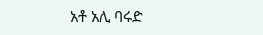አቶ አሊ ባሩድ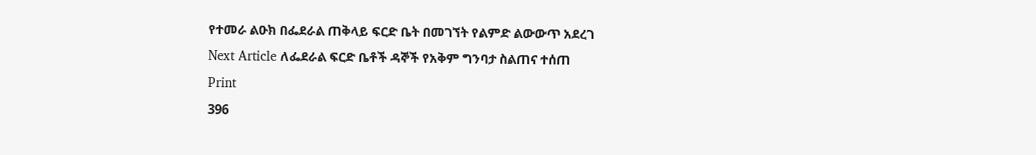የተመራ ልዑክ በፌደራል ጠቅላይ ፍርድ ቤት በመገኘት የልምድ ልውውጥ አደረገ
Next Article ለፌደራል ፍርድ ቤቶች ዳኞች የአቅም ግንባታ ስልጠና ተሰጠ
Print
396